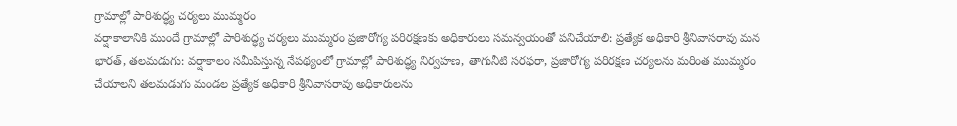గ్రామాల్లో పారిశుద్ధ్య చర్యలు ముమ్మరం
వర్షాకాలానికి ముందే గ్రామాల్లో పారిశుద్ధ్య చర్యలు ముమ్మరం ప్రజారోగ్య పరిరక్షణకు అధికారులు సమన్వయంతో పనిచేయాలి: ప్రత్యేక అధికారి శ్రీనివాసరావు మన భారత్, తలమడుగు: వర్షాకాలం సమీపిస్తున్న నేపథ్యంలో గ్రామాల్లో పారిశుద్ధ్య నిర్వహణ, తాగునీటి సరఫరా, ప్రజారోగ్య పరిరక్షణ చర్యలను మరింత ముమ్మరం చేయాలని తలమడుగు మండల ప్రత్యేక అధికారి శ్రీనివాసరావు అధికారులను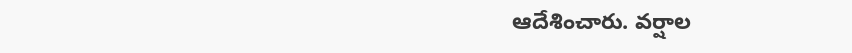ఆదేశించారు. వర్షాల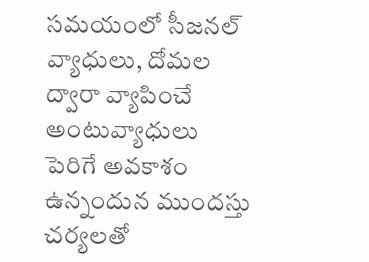సమయంలో సీజనల్ వ్యాధులు, దోమల ద్వారా వ్యాపించే అంటువ్యాధులు పెరిగే అవకాశం ఉన్నందున ముందస్తు చర్యలతో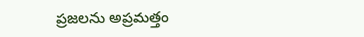ప్రజలను అప్రమత్తం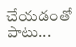చేయడంతో పాటు...